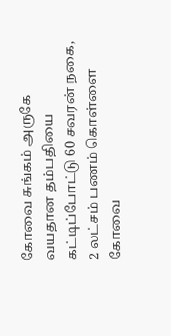கோவை சுங்கம் அருகே வயதான தம்பதியை கட்டிப்போட்டு 60 சவரன் நகை, 2 லட்சம் பணம் கொள்ளை
கோவை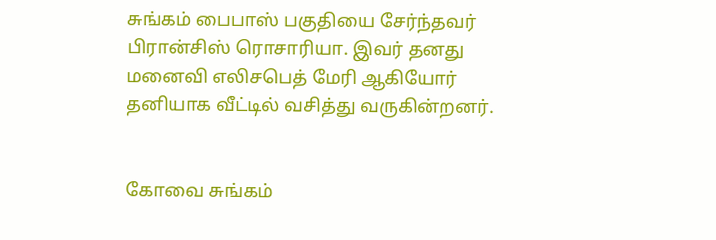சுங்கம் பைபாஸ் பகுதியை சேர்ந்தவர் பிரான்சிஸ் ரொசாரியா. இவர் தனது மனைவி எலிசபெத் மேரி ஆகியோர் தனியாக வீட்டில் வசித்து வருகின்றனர்.


கோவை சுங்கம்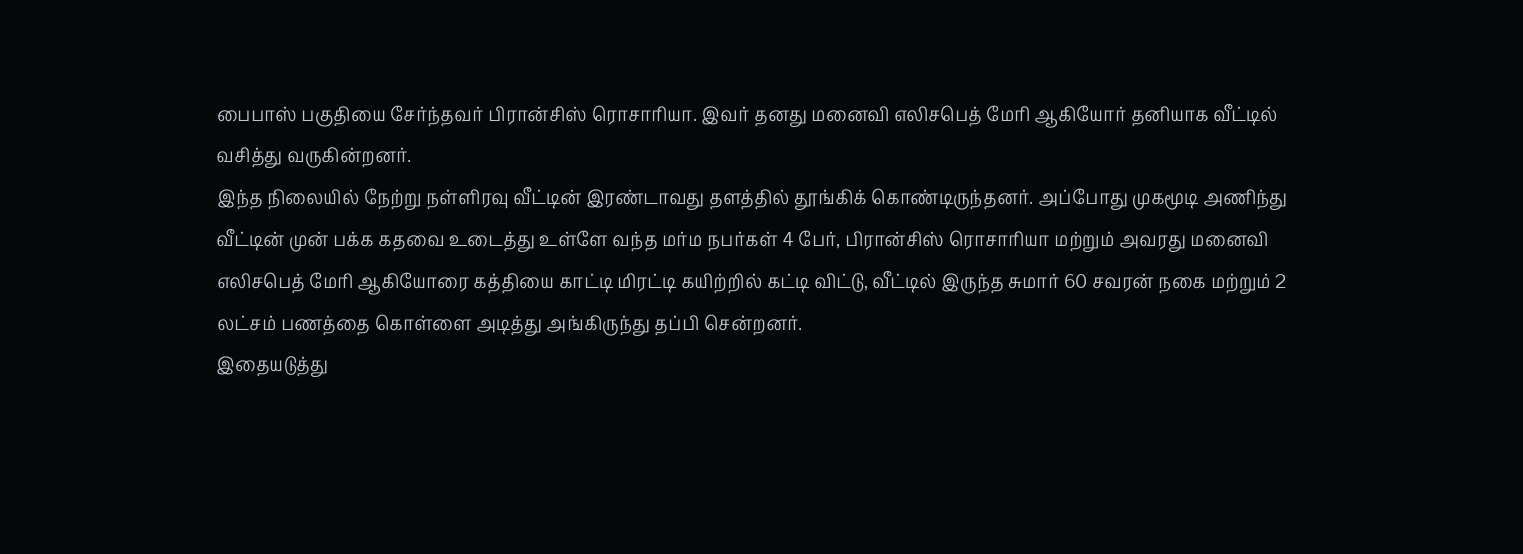பைபாஸ் பகுதியை சேர்ந்தவர் பிரான்சிஸ் ரொசாரியா. இவர் தனது மனைவி எலிசபெத் மேரி ஆகியோர் தனியாக வீட்டில் வசித்து வருகின்றனர்.
இந்த நிலையில் நேற்று நள்ளிரவு வீட்டின் இரண்டாவது தளத்தில் தூங்கிக் கொண்டிருந்தனர். அப்போது முகமூடி அணிந்து வீட்டின் முன் பக்க கதவை உடைத்து உள்ளே வந்த மர்ம நபர்கள் 4 பேர், பிரான்சிஸ் ரொசாரியா மற்றும் அவரது மனைவி எலிசபெத் மேரி ஆகியோரை கத்தியை காட்டி மிரட்டி கயிற்றில் கட்டி விட்டு, வீட்டில் இருந்த சுமார் 60 சவரன் நகை மற்றும் 2 லட்சம் பணத்தை கொள்ளை அடித்து அங்கிருந்து தப்பி சென்றனர்.
இதையடுத்து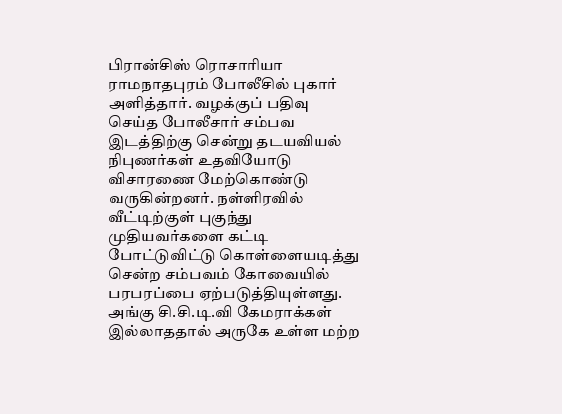பிரான்சிஸ் ரொசாரியா ராமநாதபுரம் போலீசில் புகார் அளித்தார். வழக்குப் பதிவு செய்த போலீசார் சம்பவ இடத்திற்கு சென்று தடயவியல் நிபுணர்கள் உதவியோடு விசாரணை மேற்கொண்டு வருகின்றனர். நள்ளிரவில் வீட்டிற்குள் புகுந்து முதியவர்களை கட்டி போட்டுவிட்டு கொள்ளையடித்து சென்ற சம்பவம் கோவையில் பரபரப்பை ஏற்படுத்தியுள்ளது.
அங்கு சி.சி.டி.வி கேமராக்கள் இல்லாததால் அருகே உள்ள மற்ற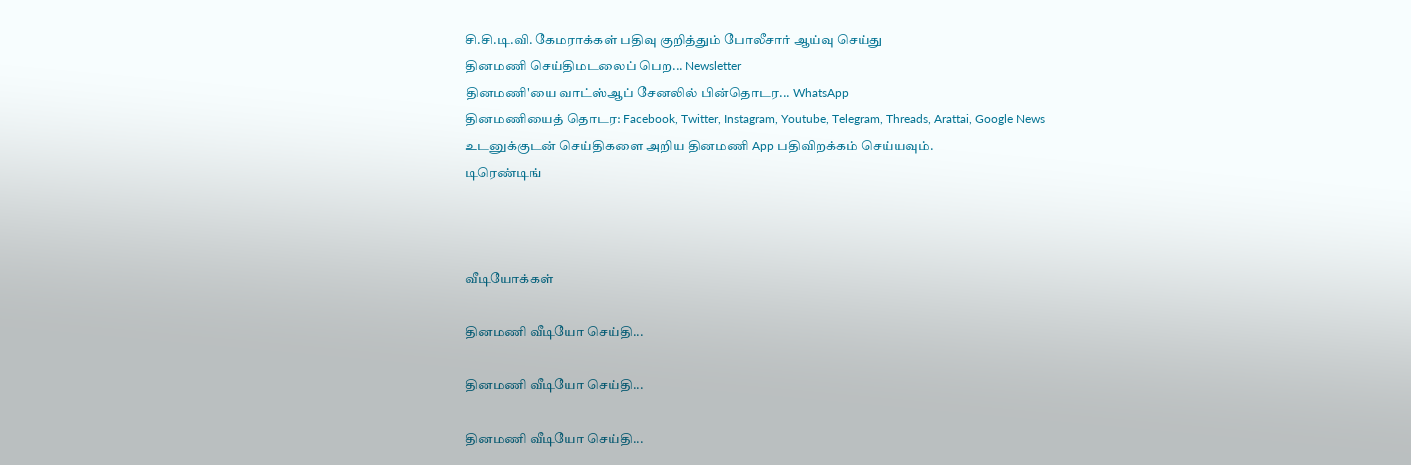சி.சி.டி.வி. கேமராக்கள் பதிவு குறித்தும் போலீசார் ஆய்வு செய்து
தினமணி செய்திமடலைப் பெற... Newsletter
தினமணி'யை வாட்ஸ்ஆப் சேனலில் பின்தொடர... WhatsApp
தினமணியைத் தொடர: Facebook, Twitter, Instagram, Youtube, Telegram, Threads, Arattai, Google News
உடனுக்குடன் செய்திகளை அறிய தினமணி App பதிவிறக்கம் செய்யவும்.
டிரெண்டிங்



வீடியோக்கள்

தினமணி வீடியோ செய்தி...

தினமணி வீடியோ செய்தி...

தினமணி வீடியோ செய்தி...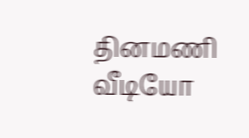தினமணி வீடியோ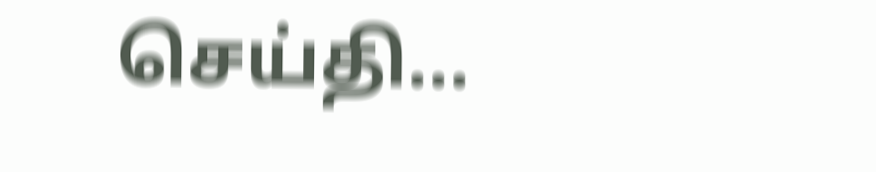செய்தி...